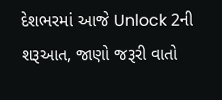દેશભરમાં આજે Unlock 2ની શરૂઆત, જાણો જરૂરી વાતો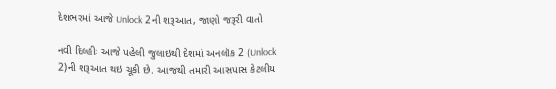દેશભરમાં આજે Unlock 2ની શરૂઆત, જાણો જરૂરી વાતો

નવી દિલ્હીઃ આજે પહેલી જુલાઇથી દેશમાં અનલૉક 2 (Unlock 2)ની શરૂઆત થઇ ચૂકી છે. આજથી તમારી આસપાસ કેટલીય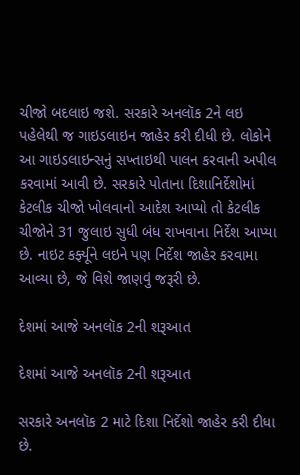ચીજો બદલાઇ જશે. સરકારે અનલૉક 2ને લઇ પહેલેથી જ ગાઇડલાઇન જાહેર કરી દીધી છે. લોકોને આ ગાઇડલાઇન્સનું સખ્તાઇથી પાલન કરવાની અપીલ કરવામાં આવી છે. સરકારે પોતાના દિશાનિર્દેશોમાં કેટલીક ચીજો ખોલવાનો આદેશ આપ્યો તો કેટલીક ચીજોને 31 જુલાઇ સુધી બંધ રાખવાના નિર્દેશ આપ્યા છે. નાઇટ કર્ફ્યૂને લઇને પણ નિર્દેશ જાહેર કરવામા આવ્યા છે, જે વિશે જાણવું જરૂરી છે.

દેશમાં આજે અનલૉક 2ની શરૂઆત

દેશમાં આજે અનલૉક 2ની શરૂઆત

સરકારે અનલૉક 2 માટે દિશા નિર્દેશો જાહેર કરી દીધા છે.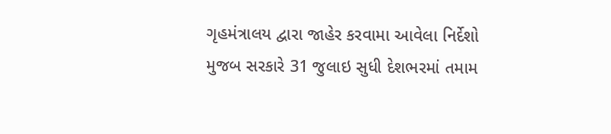ગૃહમંત્રાલય દ્વારા જાહેર કરવામા આવેલા નિર્દેશો મુજબ સરકારે 31 જુલાઇ સુધી દેશભરમાં તમામ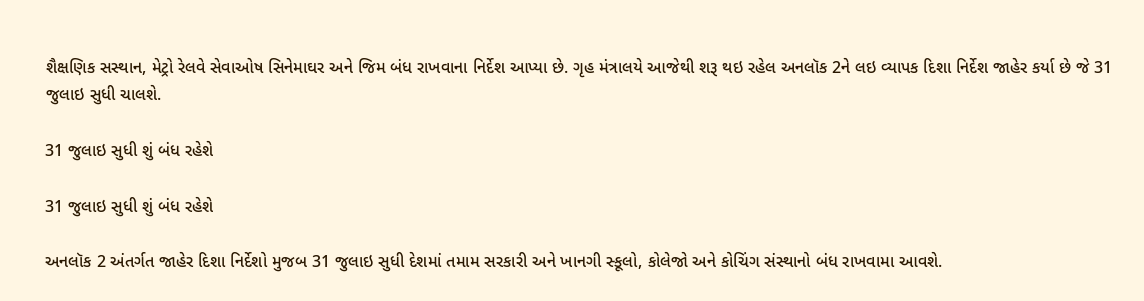શૈક્ષણિક સસ્થાન, મેટ્રો રેલવે સેવાઓષ સિનેમાઘર અને જિમ બંધ રાખવાના નિર્દેશ આપ્યા છે. ગૃહ મંત્રાલયે આજેથી શરૂ થઇ રહેલ અનલૉક 2ને લઇ વ્યાપક દિશા નિર્દેશ જાહેર કર્યા છે જે 31 જુલાઇ સુધી ચાલશે.

31 જુલાઇ સુધી શું બંધ રહેશે

31 જુલાઇ સુધી શું બંધ રહેશે

અનલૉક 2 અંતર્ગત જાહેર દિશા નિર્દેશો મુજબ 31 જુલાઇ સુધી દેશમાં તમામ સરકારી અને ખાનગી સ્કૂલો, કોલેજો અને કોચિંગ સંસ્થાનો બંધ રાખવામા આવશે.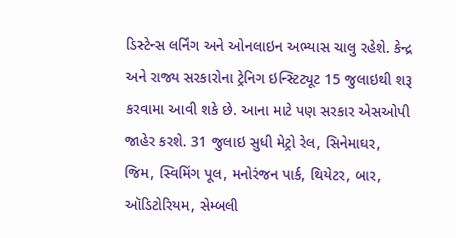ડિસ્ટેન્સ લર્નિંગ અને ઓનલાઇન અભ્યાસ ચાલુ રહેશે. કેન્દ્ર અને રાજ્ય સરકારોના ટ્રેનિગ ઇન્સ્ટિટ્યૂટ 15 જુલાઇથી શરૂ કરવામા આવી શકે છે. આના માટે પણ સરકાર એસઓપી જાહેર કરશે. 31 જુલાઇ સુધી મેટ્રો રેલ, સિનેમાઘર, જિમ, સ્વિમિંગ પૂલ, મનોરંજન પાર્ક, થિયેટર, બાર, ઑડિટોરિયમ, સેમ્બલી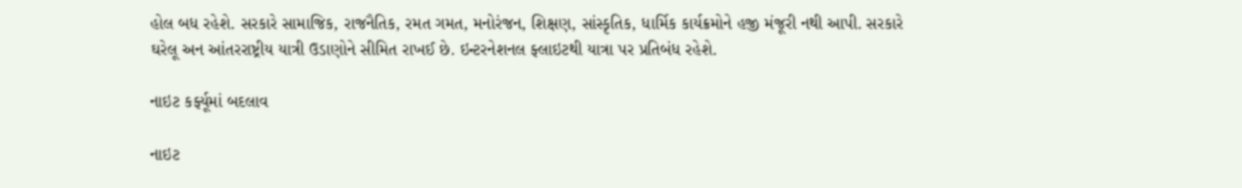હોલ બધ રહેશે. સરકારે સામાજિક, રાજનૈતિક, રમત ગમત, મનોરંજન, શિક્ષણ, સાંસ્કૃતિક, ધાર્મિક કાર્યક્રમોને હજી મંજૂરી નથી આપી. સરકારે ઘરેલૂ અન આંતરરાષ્ટ્રીય યાત્રી ઉડાણોને સીમિત રાખઈ છે. ઇન્ટરનેશનલ ફ્લાઇટથી યાત્રા પર પ્રતિબંધ રહેશે.

નાઇટ કર્ફ્યૂમાં બદલાવ

નાઇટ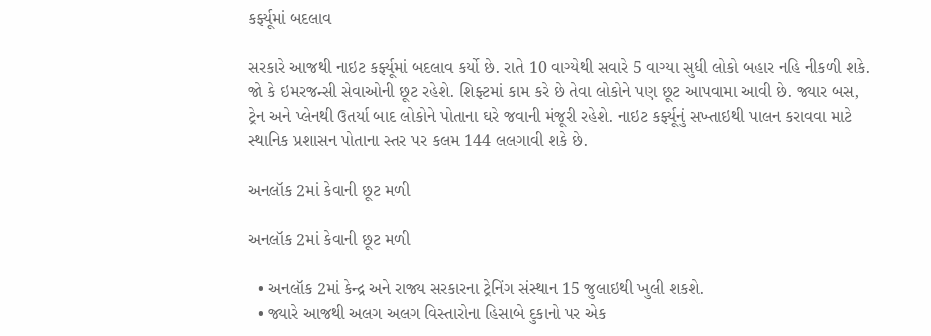કર્ફ્યૂમાં બદલાવ

સરકારે આજથી નાઇટ કર્ફ્યૂમાં બદલાવ કર્યો છે. રાતે 10 વાગ્યેથી સવારે 5 વાગ્યા સુધી લોકો બહાર નહિ નીકળી શકે. જો કે ઇમરજન્સી સેવાઓની છૂટ રહેશે. શિફ્ટમાં કામ કરે છે તેવા લોકોને પણ છૂટ આપવામા આવી છે. જ્યાર બસ, ટ્રેન અને પ્લેનથી ઉતર્યા બાદ લોકોને પોતાના ઘરે જવાની મંજૂરી રહેશે. નાઇટ કર્ફ્યૂનું સખ્તાઇથી પાલન કરાવવા માટે સ્થાનિક પ્રશાસન પોતાના સ્તર પર કલમ 144 લલગાવી શકે છે.

અનલૉક 2માં કેવાની છૂટ મળી

અનલૉક 2માં કેવાની છૂટ મળી

  • અનલૉક 2માં કેન્દ્ર અને રાજ્ય સરકારના ટ્રેનિંગ સંસ્થાન 15 જુલાઇથી ખુલી શકશે.
  • જ્યારે આજથી અલગ અલગ વિસ્તારોના હિસાબે દુકાનો પર એક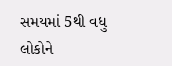સમયમાં 5થી વધુ લોકોને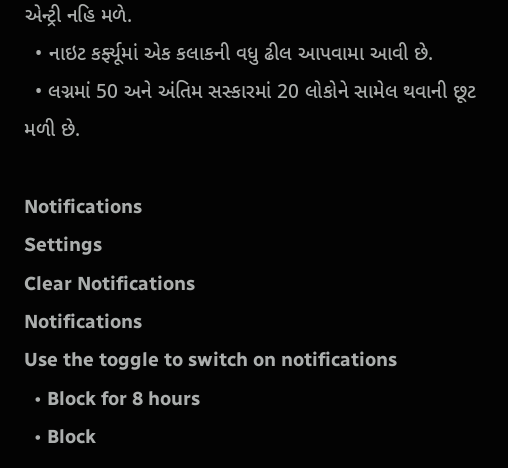એન્ટ્રી નહિ મળે.
  • નાઇટ કર્ફ્યૂમાં એક કલાકની વધુ ઢીલ આપવામા આવી છે.
  • લગ્નમાં 50 અને અંતિમ સસ્કારમાં 20 લોકોને સામેલ થવાની છૂટ મળી છે.

Notifications
Settings
Clear Notifications
Notifications
Use the toggle to switch on notifications
  • Block for 8 hours
  • Block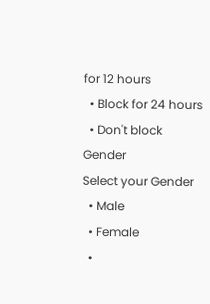for 12 hours
  • Block for 24 hours
  • Don't block
Gender
Select your Gender
  • Male
  • Female
  •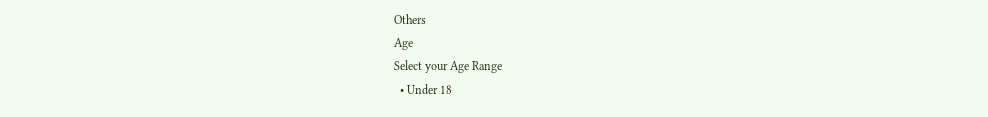Others
Age
Select your Age Range
  • Under 18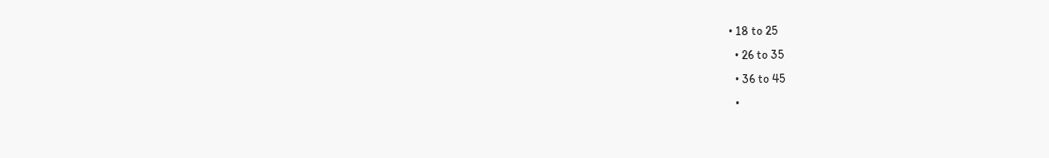• 18 to 25
  • 26 to 35
  • 36 to 45
  •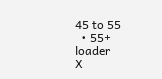45 to 55
  • 55+
loader
X